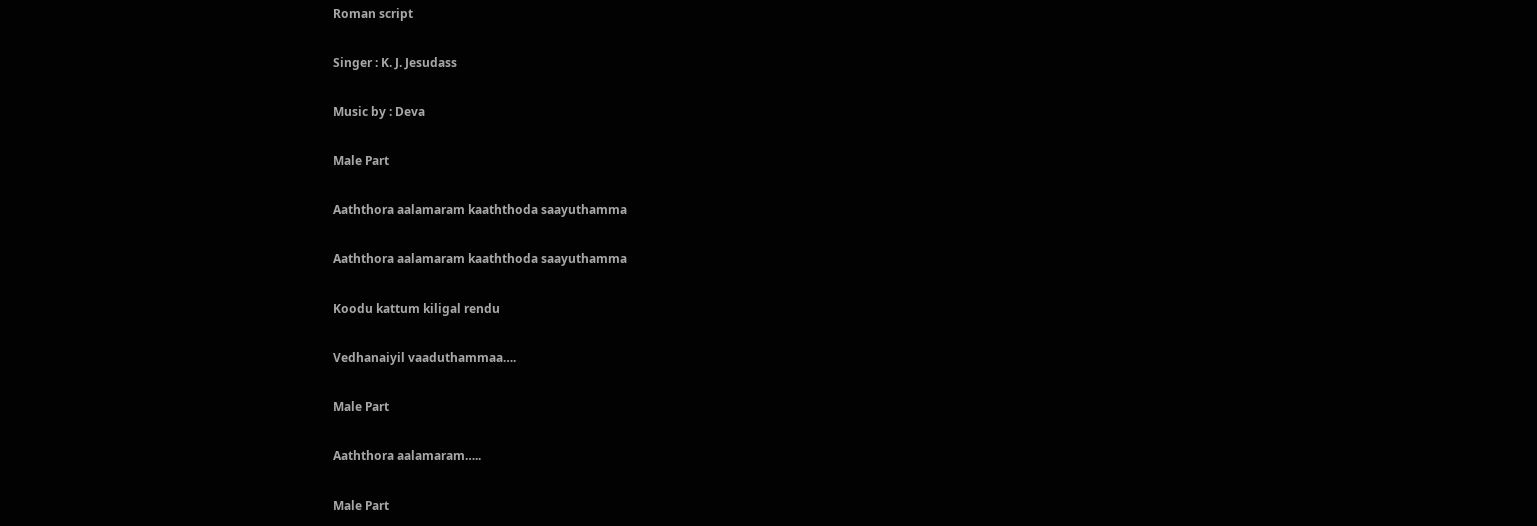Roman script

Singer : K. J. Jesudass

Music by : Deva

Male Part

Aaththora aalamaram kaaththoda saayuthamma

Aaththora aalamaram kaaththoda saayuthamma

Koodu kattum kiligal rendu

Vedhanaiyil vaaduthammaa….

Male Part

Aaththora aalamaram…..

Male Part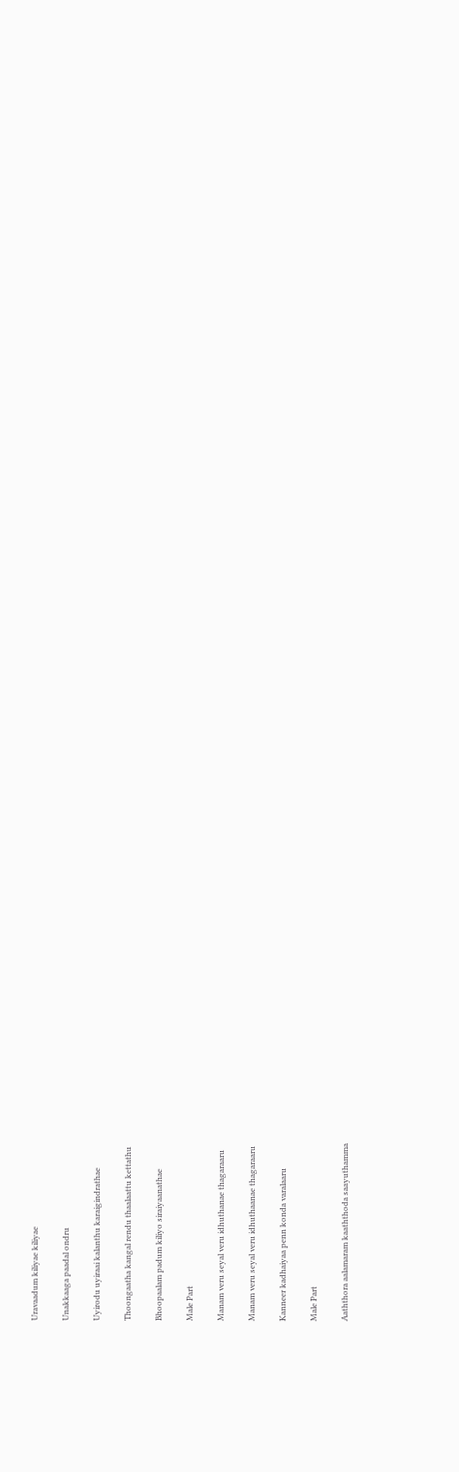Uravaadum kiliyae kiliyae

Unakkaaga paadal ondru

Uyirodu uyiraai kalanthu karaigindrathae

Thoongaatha kangal rendu thaalaattu kettathu

Bhoopaalam padum kiliyo siraiyaanathae

Male Part

Manam veru seyal veru idhuthanae thagaraaru

Manam veru seyal veru idhuthaanae thagaraaru

Kanneer kadhaiyaa penn konda varalaaru

Male Part

Aaththora aalamaram kaaththoda saayuthamma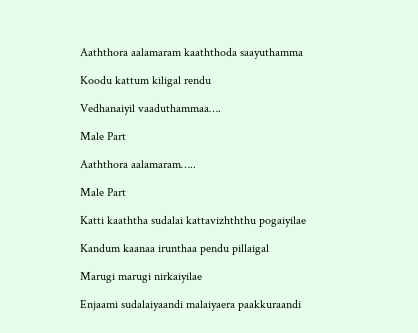Aaththora aalamaram kaaththoda saayuthamma

Koodu kattum kiligal rendu

Vedhanaiyil vaaduthammaa….

Male Part

Aaththora aalamaram…..

Male Part

Katti kaaththa sudalai kattavizhththu pogaiyilae

Kandum kaanaa irunthaa pendu pillaigal

Marugi marugi nirkaiyilae

Enjaami sudalaiyaandi malaiyaera paakkuraandi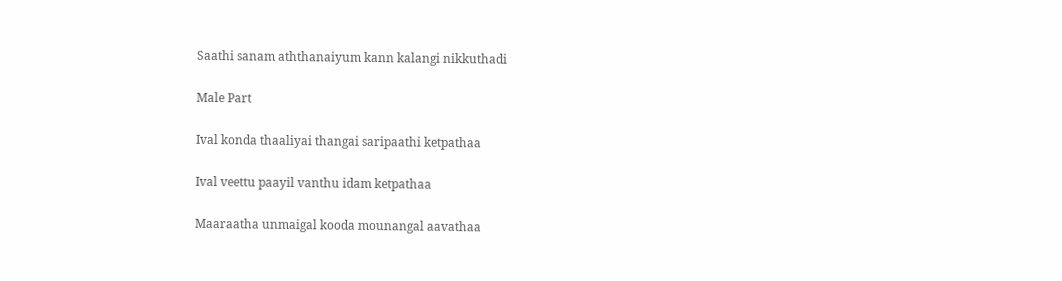Saathi sanam aththanaiyum kann kalangi nikkuthadi

Male Part

Ival konda thaaliyai thangai saripaathi ketpathaa

Ival veettu paayil vanthu idam ketpathaa

Maaraatha unmaigal kooda mounangal aavathaa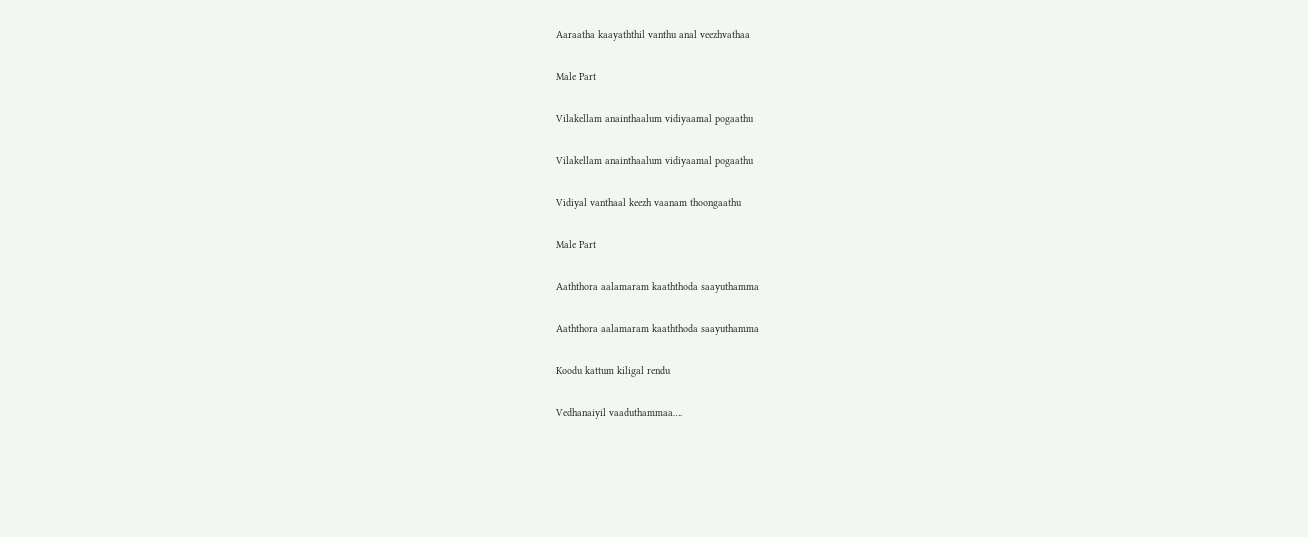Aaraatha kaayaththil vanthu anal veezhvathaa

Male Part

Vilakellam anainthaalum vidiyaamal pogaathu

Vilakellam anainthaalum vidiyaamal pogaathu

Vidiyal vanthaal keezh vaanam thoongaathu

Male Part

Aaththora aalamaram kaaththoda saayuthamma

Aaththora aalamaram kaaththoda saayuthamma

Koodu kattum kiligal rendu

Vedhanaiyil vaaduthammaa….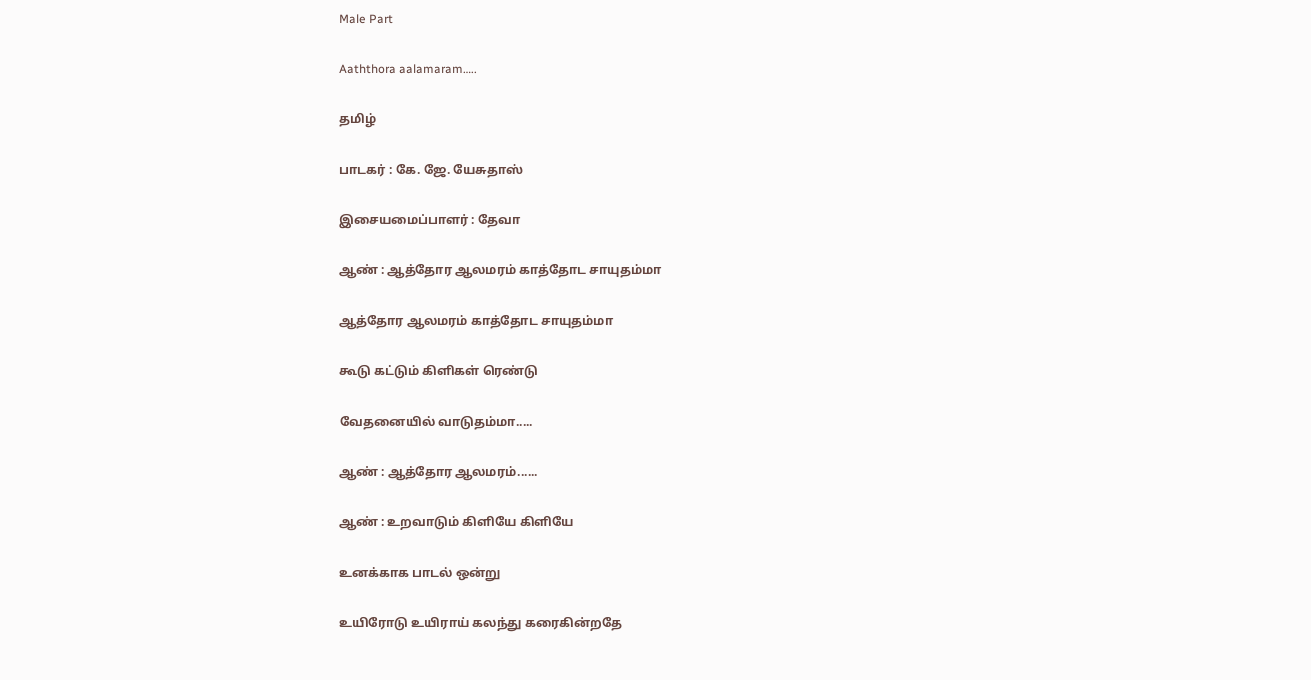Male Part

Aaththora aalamaram…..

தமிழ்

பாடகர் : கே. ஜே. யேசுதாஸ்

இசையமைப்பாளர் : தேவா

ஆண் : ஆத்தோர ஆலமரம் காத்தோட சாயுதம்மா

ஆத்தோர ஆலமரம் காத்தோட சாயுதம்மா

கூடு கட்டும் கிளிகள் ரெண்டு

வேதனையில் வாடுதம்மா.....

ஆண் : ஆத்தோர ஆலமரம்......

ஆண் : உறவாடும் கிளியே கிளியே

உனக்காக பாடல் ஒன்று

உயிரோடு உயிராய் கலந்து கரைகின்றதே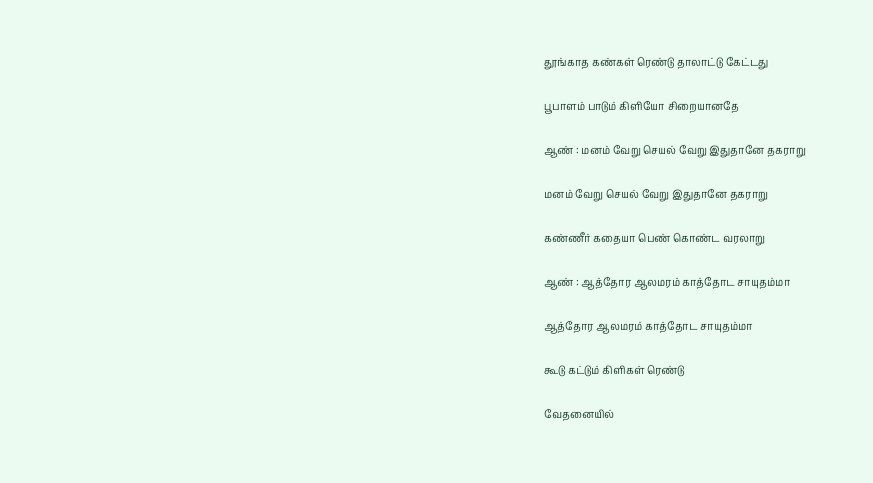தூங்காத கண்கள் ரெண்டு தாலாட்டு கேட்டது

பூபாளம் பாடும் கிளியோ சிறையானதே

ஆண் : மனம் வேறு செயல் வேறு இதுதானே தகராறு

மனம் வேறு செயல் வேறு இதுதானே தகராறு

கண்ணீர் கதையா பெண் கொண்ட வரலாறு

ஆண் : ஆத்தோர ஆலமரம் காத்தோட சாயுதம்மா

ஆத்தோர ஆலமரம் காத்தோட சாயுதம்மா

கூடு கட்டும் கிளிகள் ரெண்டு

வேதனையில்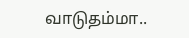வாடுதம்மா..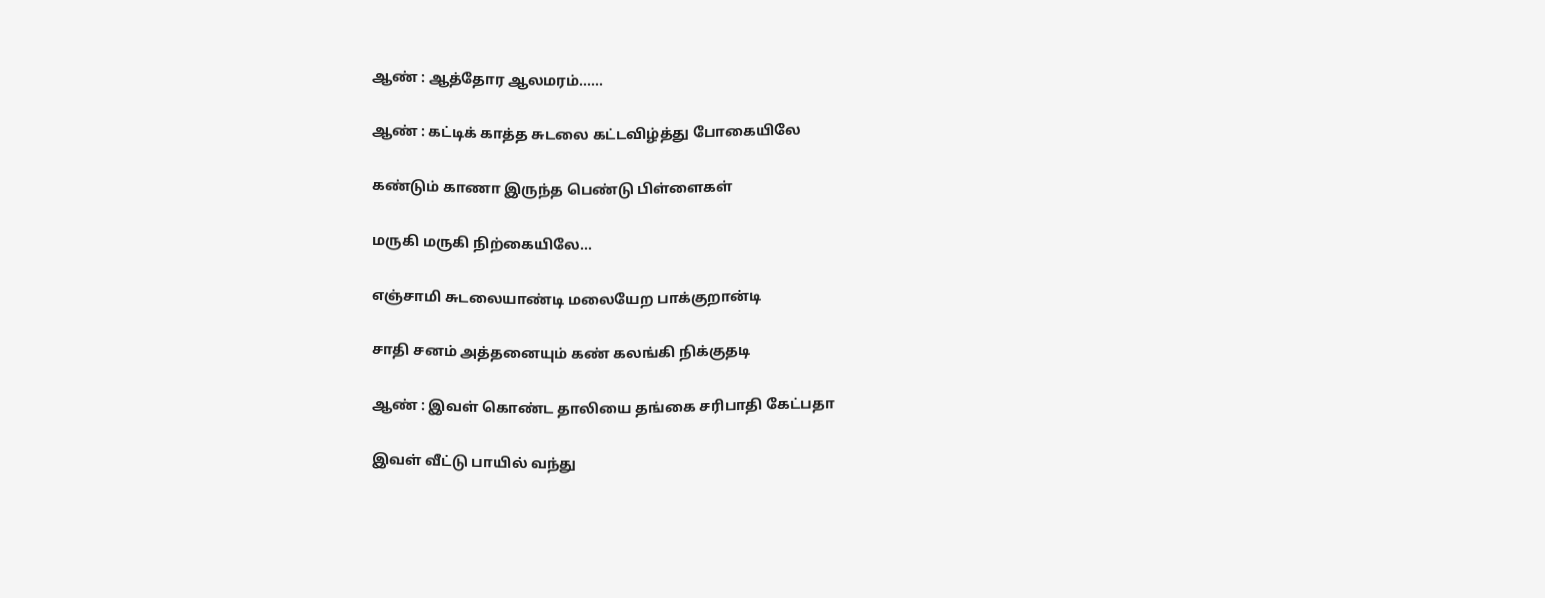ஆண் : ஆத்தோர ஆலமரம்......

ஆண் : கட்டிக் காத்த சுடலை கட்டவிழ்த்து போகையிலே

கண்டும் காணா இருந்த பெண்டு பிள்ளைகள்

மருகி மருகி நிற்கையிலே...

எஞ்சாமி சுடலையாண்டி மலையேற பாக்குறான்டி

சாதி சனம் அத்தனையும் கண் கலங்கி நிக்குதடி

ஆண் : இவள் கொண்ட தாலியை தங்கை சரிபாதி கேட்பதா

இவள் வீட்டு பாயில் வந்து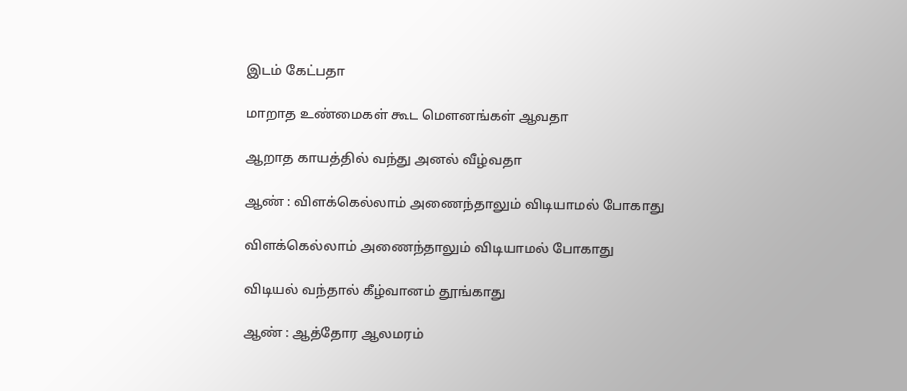இடம் கேட்பதா

மாறாத உண்மைகள் கூட மௌனங்கள் ஆவதா

ஆறாத காயத்தில் வந்து அனல் வீழ்வதா

ஆண் : விளக்கெல்லாம் அணைந்தாலும் விடியாமல் போகாது

விளக்கெல்லாம் அணைந்தாலும் விடியாமல் போகாது

விடியல் வந்தால் கீழ்வானம் தூங்காது

ஆண் : ஆத்தோர ஆலமரம்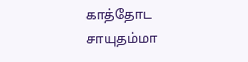காத்தோட சாயுதம்மா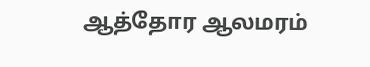ஆத்தோர ஆலமரம்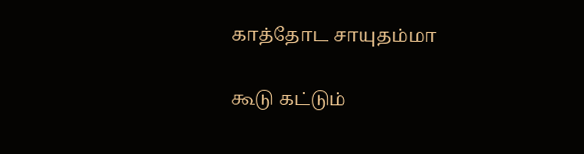காத்தோட சாயுதம்மா

கூடு கட்டும்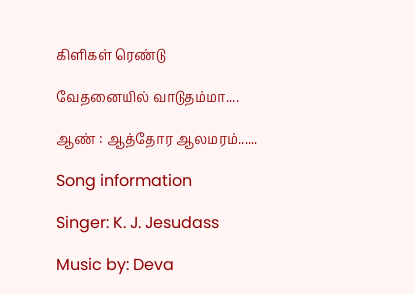கிளிகள் ரெண்டு

வேதனையில் வாடுதம்மா....

ஆண் : ஆத்தோர ஆலமரம்......

Song information

Singer: K. J. Jesudass

Music by: Deva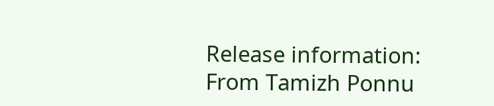Release information: From Tamizh Ponnu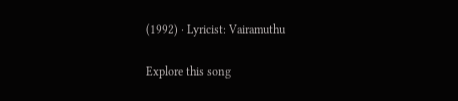(1992) · Lyricist: Vairamuthu

Explore this song